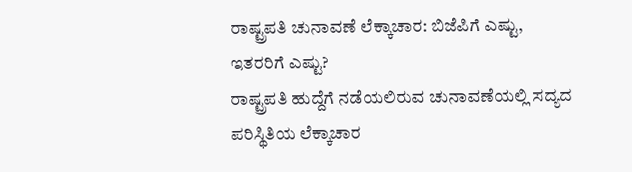ರಾಷ್ಟ್ರಪತಿ ಚುನಾವಣೆ ಲೆಕ್ಕಾಚಾರ: ಬಿಜೆಪಿಗೆ ಎಷ್ಟು, ಇತರರಿಗೆ ಎಷ್ಟು?
ರಾಷ್ಟ್ರಪತಿ ಹುದ್ದೆಗೆ ನಡೆಯಲಿರುವ ಚುನಾವಣೆಯಲ್ಲಿ ಸದ್ಯದ ಪರಿಸ್ಥಿತಿಯ ಲೆಕ್ಕಾಚಾರ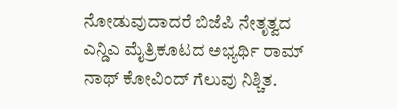ನೋಡುವುದಾದರೆ ಬಿಜೆಪಿ ನೇತೃತ್ವದ ಎನ್ಡಿಎ ಮೈತ್ರಿಕೂಟದ ಅಭ್ಯರ್ಥಿ ರಾಮ್ ನಾಥ್ ಕೋವಿಂದ್ ಗೆಲುವು ನಿಶ್ಚಿತ.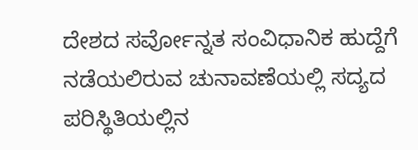ದೇಶದ ಸರ್ವೋನ್ನತ ಸಂವಿಧಾನಿಕ ಹುದ್ದೆಗೆ ನಡೆಯಲಿರುವ ಚುನಾವಣೆಯಲ್ಲಿ ಸದ್ಯದ ಪರಿಸ್ಥಿತಿಯಲ್ಲಿನ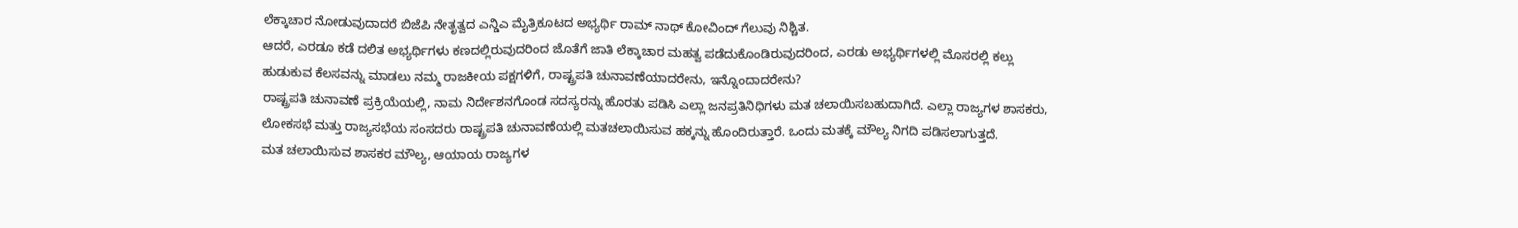ಲೆಕ್ಕಾಚಾರ ನೋಡುವುದಾದರೆ ಬಿಜೆಪಿ ನೇತೃತ್ವದ ಎನ್ಡಿಎ ಮೈತ್ರಿಕೂಟದ ಅಭ್ಯರ್ಥಿ ರಾಮ್ ನಾಥ್ ಕೋವಿಂದ್ ಗೆಲುವು ನಿಶ್ಚಿತ.
ಆದರೆ, ಎರಡೂ ಕಡೆ ದಲಿತ ಅಭ್ಯರ್ಥಿಗಳು ಕಣದಲ್ಲಿರುವುದರಿಂದ ಜೊತೆಗೆ ಜಾತಿ ಲೆಕ್ಕಾಚಾರ ಮಹತ್ವ ಪಡೆದುಕೊಂಡಿರುವುದರಿಂದ, ಎರಡು ಅಭ್ಯರ್ಥಿಗಳಲ್ಲಿ ಮೊಸರಲ್ಲಿ ಕಲ್ಲು ಹುಡುಕುವ ಕೆಲಸವನ್ನು ಮಾಡಲು ನಮ್ಮ ರಾಜಕೀಯ ಪಕ್ಷಗಳಿಗೆ, ರಾಷ್ಟ್ರಪತಿ ಚುನಾವಣೆಯಾದರೇನು, ಇನ್ನೊಂದಾದರೇನು?
ರಾಷ್ಟ್ರಪತಿ ಚುನಾವಣೆ ಪ್ರಕ್ರಿಯೆಯಲ್ಲಿ, ನಾಮ ನಿರ್ದೇಶನಗೊಂಡ ಸದಸ್ಯರನ್ನು ಹೊರತು ಪಡಿಸಿ ಎಲ್ಲಾ ಜನಪ್ರತಿನಿಧಿಗಳು ಮತ ಚಲಾಯಿಸಬಹುದಾಗಿದೆ. ಎಲ್ಲಾ ರಾಜ್ಯಗಳ ಶಾಸಕರು, ಲೋಕಸಭೆ ಮತ್ತು ರಾಜ್ಯಸಭೆಯ ಸಂಸದರು ರಾಷ್ಟ್ರಪತಿ ಚುನಾವಣೆಯಲ್ಲಿ ಮತಚಲಾಯಿಸುವ ಹಕ್ಕನ್ನು ಹೊಂದಿರುತ್ತಾರೆ. ಒಂದು ಮತಕ್ಕೆ ಮೌಲ್ಯ ನಿಗದಿ ಪಡಿಸಲಾಗುತ್ತದೆ.
ಮತ ಚಲಾಯಿಸುವ ಶಾಸಕರ ಮೌಲ್ಯ, ಆಯಾಯ ರಾಜ್ಯಗಳ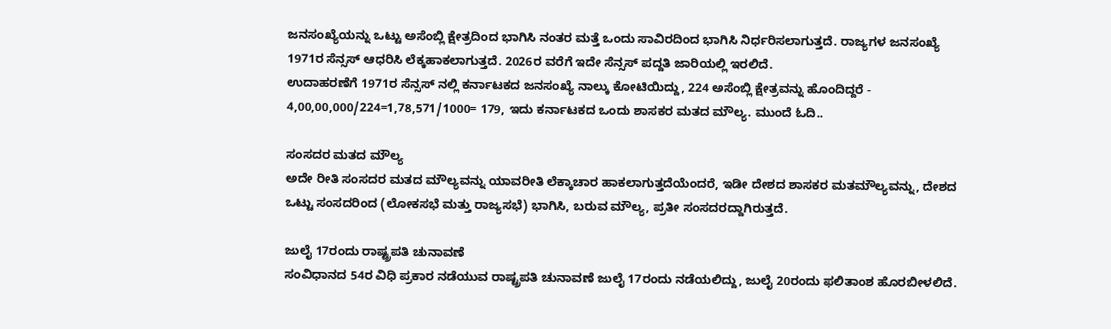ಜನಸಂಖ್ಯೆಯನ್ನು ಒಟ್ಟು ಅಸೆಂಬ್ಲಿ ಕ್ಷೇತ್ರದಿಂದ ಭಾಗಿಸಿ ನಂತರ ಮತ್ತೆ ಒಂದು ಸಾವಿರದಿಂದ ಭಾಗಿಸಿ ನಿರ್ಧರಿಸಲಾಗುತ್ತದೆ. ರಾಜ್ಯಗಳ ಜನಸಂಖ್ಯೆ 1971ರ ಸೆನ್ಸಸ್ ಆಧರಿಸಿ ಲೆಕ್ಕಹಾಕಲಾಗುತ್ತದೆ. 2026ರ ವರೆಗೆ ಇದೇ ಸೆನ್ಸಸ್ ಪದ್ದತಿ ಜಾರಿಯಲ್ಲಿ ಇರಲಿದೆ.
ಉದಾಹರಣೆಗೆ 1971ರ ಸೆನ್ಸಸ್ ನಲ್ಲಿ ಕರ್ನಾಟಕದ ಜನಸಂಖ್ಯೆ ನಾಲ್ಕು ಕೋಟಿಯಿದ್ದು, 224 ಅಸೆಂಬ್ಲಿ ಕ್ಷೇತ್ರವನ್ನು ಹೊಂದಿದ್ದರೆ - 4,00,00,000/224=1,78,571/1000= 179, ಇದು ಕರ್ನಾಟಕದ ಒಂದು ಶಾಸಕರ ಮತದ ಮೌಲ್ಯ. ಮುಂದೆ ಓದಿ..

ಸಂಸದರ ಮತದ ಮೌಲ್ಯ
ಅದೇ ರೀತಿ ಸಂಸದರ ಮತದ ಮೌಲ್ಯವನ್ನು ಯಾವರೀತಿ ಲೆಕ್ಕಾಚಾರ ಹಾಕಲಾಗುತ್ತದೆಯೆಂದರೆ, ಇಡೀ ದೇಶದ ಶಾಸಕರ ಮತಮೌಲ್ಯವನ್ನು, ದೇಶದ ಒಟ್ಟು ಸಂಸದರಿಂದ (ಲೋಕಸಭೆ ಮತ್ತು ರಾಜ್ಯಸಭೆ) ಭಾಗಿಸಿ, ಬರುವ ಮೌಲ್ಯ, ಪ್ರತೀ ಸಂಸದರದ್ದಾಗಿರುತ್ತದೆ.

ಜುಲೈ 17ರಂದು ರಾಷ್ಟ್ರಪತಿ ಚುನಾವಣೆ
ಸಂವಿಧಾನದ 54ರ ವಿಧಿ ಪ್ರಕಾರ ನಡೆಯುವ ರಾಷ್ಟ್ರಪತಿ ಚುನಾವಣೆ ಜುಲೈ 17ರಂದು ನಡೆಯಲಿದ್ದು, ಜುಲೈ 20ರಂದು ಫಲಿತಾಂಶ ಹೊರಬೀಳಲಿದೆ.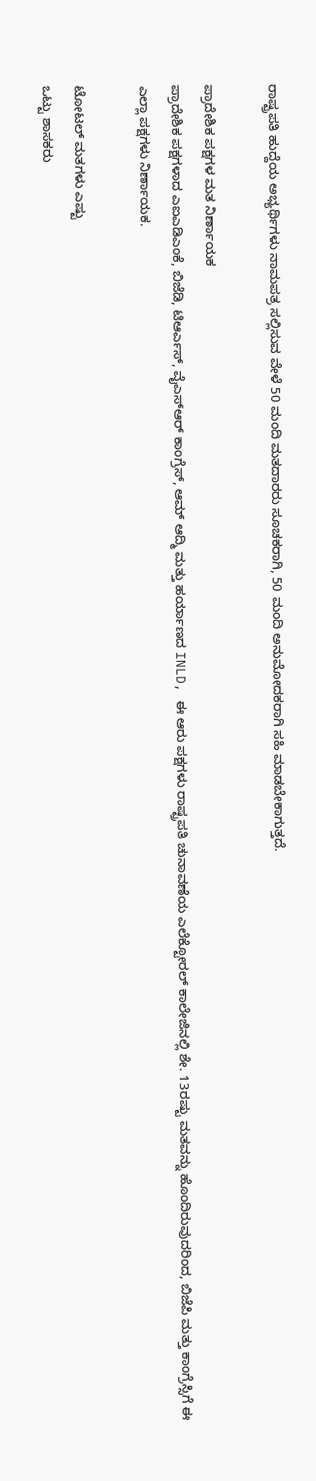ರಾಷ್ಟ್ರಪತಿ ಹುದ್ದೆಯ ಅಭ್ಯರ್ಥಿಗಳು ನಾಮಪತ್ರ ಸಲ್ಲಿಸುವ ವೇಳೆ 50 ಮಂದಿ ಮತದಾರರು ಸೂಚಕರಾಗಿ, 50 ಮಂದಿ ಅನುಮೋದಕರಾಗಿ ಸಹಿ ಮಾಡಬೇಕಾಗುತ್ತದೆ.

ಪ್ರಾದೇಶಿಕ ಪಕ್ಷಗಳ ಮತ ನಿರ್ಣಾಯಕ
ಪ್ರಾದೇಶಿಕ ಪಕ್ಷಗಳಾದ ಎಐಎಡಿಎಂಕೆ, ಬಿಜೆಡಿ, ಟಿಆರ್ಎಸ್, ವೈಎಸ್ಆರ್ ಕಾಂಗ್ರೆಸ್, ಆಮ್ ಆದ್ಮಿ ಮತ್ತು ಹರ್ಯಾಣದ INLD, ಈ ಆರು ಪಕ್ಷಗಳು ರಾಷ್ಟ್ರಪತಿ ಚುನಾವಣೆಯ ಎಲೆಕ್ಟೋರಲ್ ಕಾಲೇಜಿನಲ್ಲಿ ಶೇ. 13ರಷ್ಟು ಮತವನ್ನು ಹೊಂದಿರುವುದರಿಂದ, ಬಿಜೆಪಿ ಮತ್ತು ಕಾಂಗ್ರೆಸ್ಸಿಗೆ ಈ ಎಲ್ಲಾ ಪಕ್ಷಗಳು ನಿರ್ಣಾಯಕ.

ಟೋಟಲ್ ಮತಗಳು ಎಷ್ಟು
ಒಟ್ಟು ಶಾಸಕರು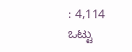: 4,114
ಒಟ್ಟು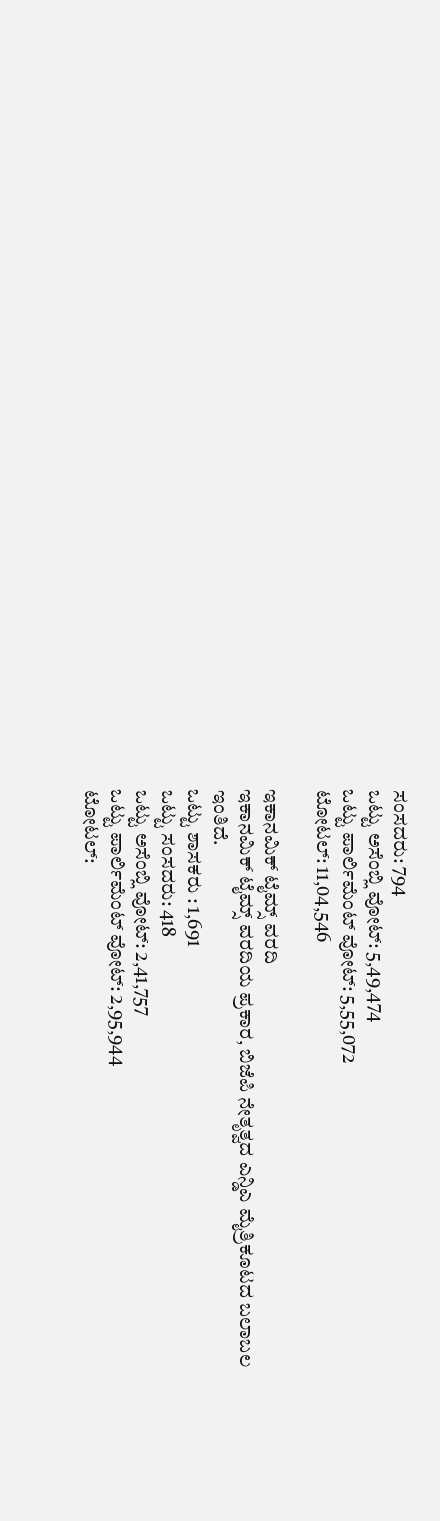ಸಂಸದರು: 794
ಒಟ್ಟು ಅಸೆಂಬ್ಲಿ ವೋಟ್: 5,49,474
ಒಟ್ಟು ಪಾರ್ಲಿಮೆಂಟ್ ವೋಟ್: 5,55,072
ಟೋಟಲ್: 11,04,546

ಇಕಾನಮಿಕ್ ಟೈಮ್ಸ್ ವರದಿ
ಇಕಾನಮಿಕ್ ಟೈಮ್ಸ್ ವರದಿಯ ಪ್ರಕಾರ, ಬಿಜೆಪಿ ನೇತೃತ್ವದ ಎನ್ಡಿಎ ಮೈತ್ರಿಕೂಟದ ಬಲಾಬಲ ಇಂತಿದೆ.
ಒಟ್ಟು ಶಾಸಕರು : 1,691
ಒಟ್ಟು ಸಂಸದರು: 418
ಒಟ್ಟು ಅಸೆಂಬ್ಲಿ ವೋಟ್: 2,41,757
ಒಟ್ಟು ಪಾರ್ಲಿಮೆಂಟ್ ವೋಟ್: 2,95,944
ಟೋಟಲ್: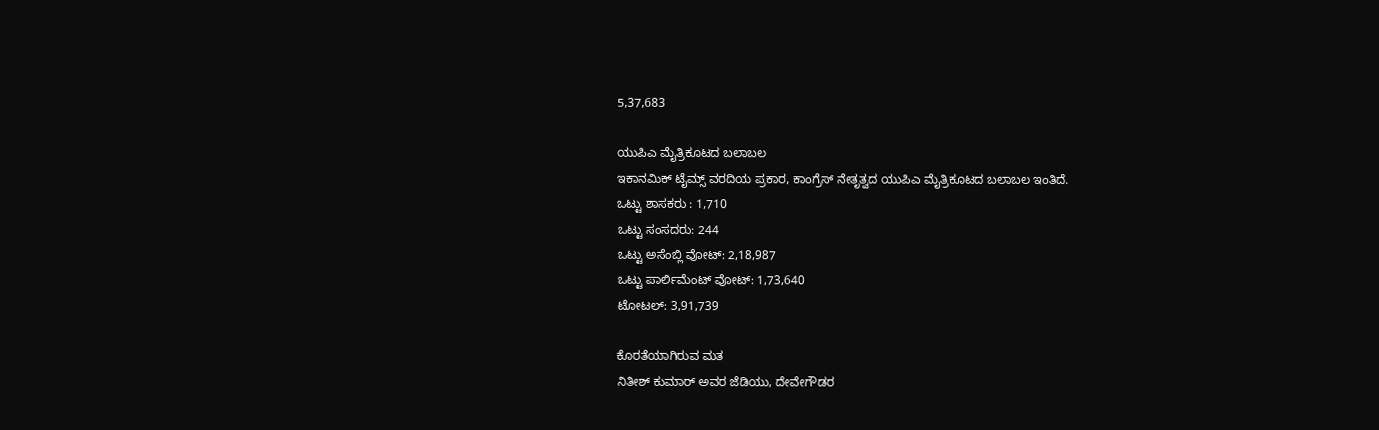5,37,683

ಯುಪಿಎ ಮೈತ್ರಿಕೂಟದ ಬಲಾಬಲ
ಇಕಾನಮಿಕ್ ಟೈಮ್ಸ್ ವರದಿಯ ಪ್ರಕಾರ, ಕಾಂಗ್ರೆಸ್ ನೇತೃತ್ವದ ಯುಪಿಎ ಮೈತ್ರಿಕೂಟದ ಬಲಾಬಲ ಇಂತಿದೆ.
ಒಟ್ಟು ಶಾಸಕರು : 1,710
ಒಟ್ಟು ಸಂಸದರು: 244
ಒಟ್ಟು ಅಸೆಂಬ್ಲಿ ವೋಟ್: 2,18,987
ಒಟ್ಟು ಪಾರ್ಲಿಮೆಂಟ್ ವೋಟ್: 1,73,640
ಟೋಟಲ್: 3,91,739

ಕೊರತೆಯಾಗಿರುವ ಮತ
ನಿತೀಶ್ ಕುಮಾರ್ ಅವರ ಜೆಡಿಯು, ದೇವೇಗೌಡರ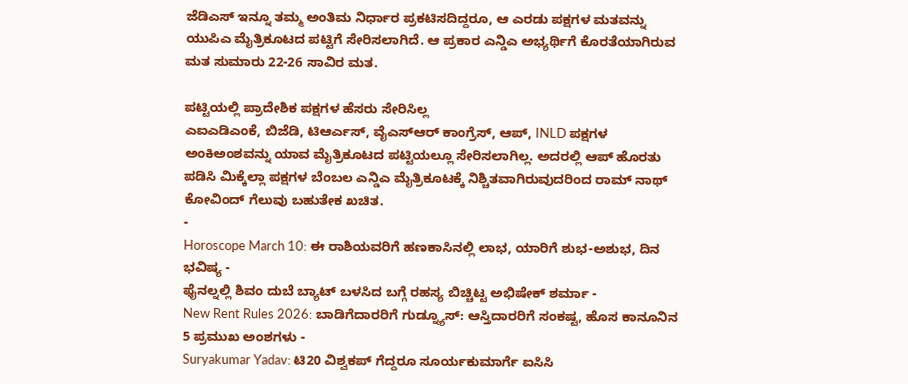ಜೆಡಿಎಸ್ ಇನ್ನೂ ತಮ್ಮ ಅಂತಿಮ ನಿರ್ಧಾರ ಪ್ರಕಟಿಸದಿದ್ದರೂ, ಆ ಎರಡು ಪಕ್ಷಗಳ ಮತವನ್ನು ಯುಪಿಎ ಮೈತ್ರಿಕೂಟದ ಪಟ್ಟಿಗೆ ಸೇರಿಸಲಾಗಿದೆ. ಆ ಪ್ರಕಾರ ಎನ್ಡಿಎ ಅಭ್ಯರ್ಥಿಗೆ ಕೊರತೆಯಾಗಿರುವ ಮತ ಸುಮಾರು 22-26 ಸಾವಿರ ಮತ.

ಪಟ್ಟಿಯಲ್ಲಿ ಪ್ರಾದೇಶಿಕ ಪಕ್ಷಗಳ ಹೆಸರು ಸೇರಿಸಿಲ್ಲ
ಎಐಎಡಿಎಂಕೆ, ಬಿಜೆಡಿ, ಟಿಆರ್ಎಸ್, ವೈಎಸ್ಆರ್ ಕಾಂಗ್ರೆಸ್, ಆಪ್, INLD ಪಕ್ಷಗಳ ಅಂಕಿಅಂಶವನ್ನು ಯಾವ ಮೈತ್ರಿಕೂಟದ ಪಟ್ಟಿಯಲ್ಲೂ ಸೇರಿಸಲಾಗಿಲ್ಲ. ಅದರಲ್ಲಿ ಆಪ್ ಹೊರತು ಪಡಿಸಿ ಮಿಕ್ಕೆಲ್ಲಾ ಪಕ್ಷಗಳ ಬೆಂಬಲ ಎನ್ಡಿಎ ಮೈತ್ರಿಕೂಟಕ್ಕೆ ನಿಶ್ಚಿತವಾಗಿರುವುದರಿಂದ ರಾಮ್ ನಾಥ್ ಕೋವಿಂದ್ ಗೆಲುವು ಬಹುತೇಕ ಖಚಿತ.
-
Horoscope March 10: ಈ ರಾಶಿಯವರಿಗೆ ಹಣಕಾಸಿನಲ್ಲಿ ಲಾಭ, ಯಾರಿಗೆ ಶುಭ-ಅಶುಭ, ದಿನ ಭವಿಷ್ಯ -
ಫೈನಲ್ನಲ್ಲಿ ಶಿವಂ ದುಬೆ ಬ್ಯಾಟ್ ಬಳಸಿದ ಬಗ್ಗೆ ರಹಸ್ಯ ಬಿಚ್ಚಿಟ್ಟ ಅಭಿಷೇಕ್ ಶರ್ಮಾ -
New Rent Rules 2026: ಬಾಡಿಗೆದಾರರಿಗೆ ಗುಡ್ನ್ಯೂಸ್: ಆಸ್ತಿದಾರರಿಗೆ ಸಂಕಷ್ಟ, ಹೊಸ ಕಾನೂನಿನ 5 ಪ್ರಮುಖ ಅಂಶಗಳು -
Suryakumar Yadav: ಟಿ20 ವಿಶ್ವಕಪ್ ಗೆದ್ದರೂ ಸೂರ್ಯಕುಮಾರ್ಗೆ ಐಸಿಸಿ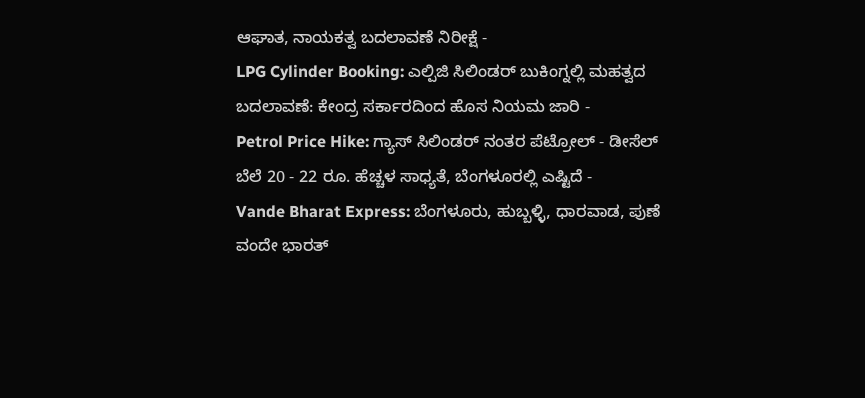ಆಘಾತ, ನಾಯಕತ್ವ ಬದಲಾವಣೆ ನಿರೀಕ್ಷೆ -
LPG Cylinder Booking: ಎಲ್ಪಿಜಿ ಸಿಲಿಂಡರ್ ಬುಕಿಂಗ್ನಲ್ಲಿ ಮಹತ್ವದ ಬದಲಾವಣೆ: ಕೇಂದ್ರ ಸರ್ಕಾರದಿಂದ ಹೊಸ ನಿಯಮ ಜಾರಿ -
Petrol Price Hike: ಗ್ಯಾಸ್ ಸಿಲಿಂಡರ್ ನಂತರ ಪೆಟ್ರೋಲ್ - ಡೀಸೆಲ್ ಬೆಲೆ 20 - 22 ರೂ. ಹೆಚ್ಚಳ ಸಾಧ್ಯತೆ, ಬೆಂಗಳೂರಲ್ಲಿ ಎಷ್ಟಿದೆ -
Vande Bharat Express: ಬೆಂಗಳೂರು, ಹುಬ್ಬಳ್ಳಿ, ಧಾರವಾಡ, ಪುಣೆ ವಂದೇ ಭಾರತ್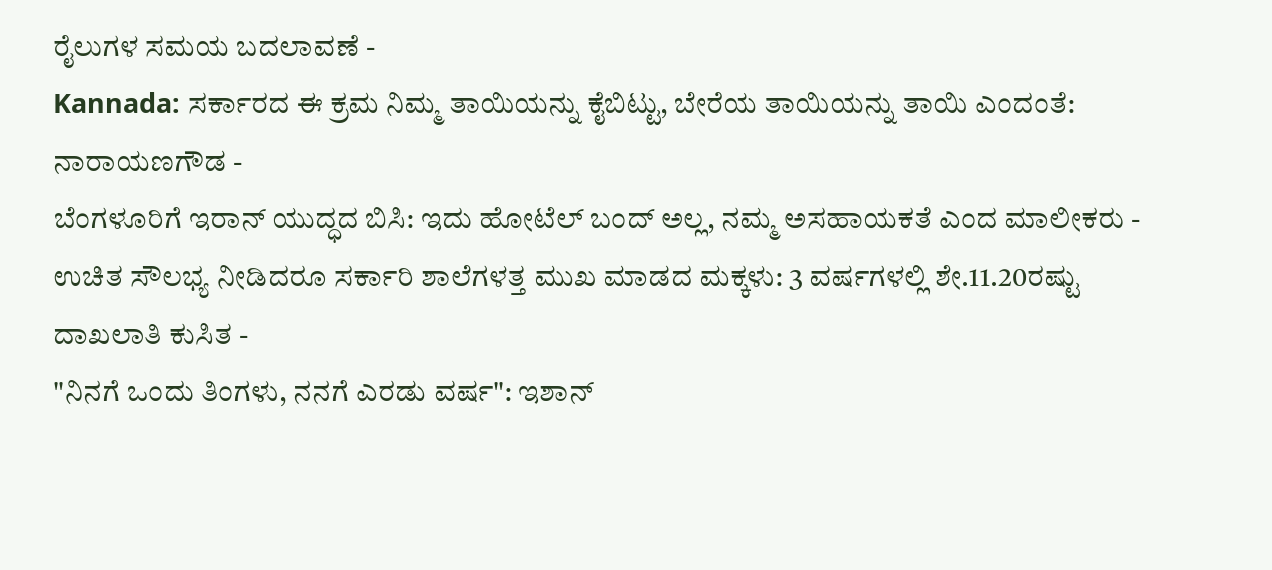ರೈಲುಗಳ ಸಮಯ ಬದಲಾವಣೆ -
Kannada: ಸರ್ಕಾರದ ಈ ಕ್ರಮ ನಿಮ್ಮ ತಾಯಿಯನ್ನು ಕೈಬಿಟ್ಟು, ಬೇರೆಯ ತಾಯಿಯನ್ನು ತಾಯಿ ಎಂದಂತೆ: ನಾರಾಯಣಗೌಡ -
ಬೆಂಗಳೂರಿಗೆ ಇರಾನ್ ಯುದ್ಧದ ಬಿಸಿ: ಇದು ಹೋಟೆಲ್ ಬಂದ್ ಅಲ್ಲ, ನಮ್ಮ ಅಸಹಾಯಕತೆ ಎಂದ ಮಾಲೀಕರು -
ಉಚಿತ ಸೌಲಭ್ಯ ನೀಡಿದರೂ ಸರ್ಕಾರಿ ಶಾಲೆಗಳತ್ತ ಮುಖ ಮಾಡದ ಮಕ್ಕಳು: 3 ವರ್ಷಗಳಲ್ಲಿ ಶೇ.11.20ರಷ್ಟು ದಾಖಲಾತಿ ಕುಸಿತ -
"ನಿನಗೆ ಒಂದು ತಿಂಗಳು, ನನಗೆ ಎರಡು ವರ್ಷ": ಇಶಾನ್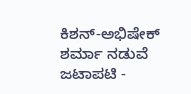ಕಿಶನ್-ಅಭಿಷೇಕ್ ಶರ್ಮಾ ನಡುವೆ ಜಟಾಪಟಿ -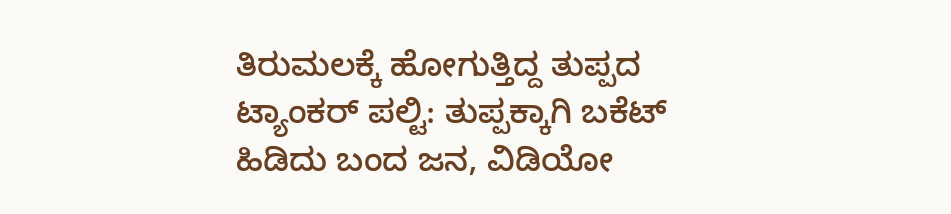ತಿರುಮಲಕ್ಕೆ ಹೋಗುತ್ತಿದ್ದ ತುಪ್ಪದ ಟ್ಯಾಂಕರ್ ಪಲ್ಟಿ: ತುಪ್ಪಕ್ಕಾಗಿ ಬಕೆಟ್ ಹಿಡಿದು ಬಂದ ಜನ, ವಿಡಿಯೋ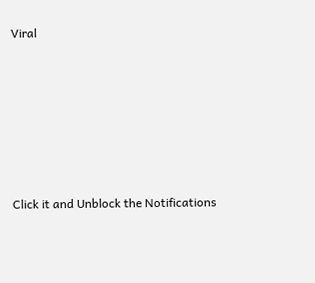Viral












Click it and Unblock the Notifications